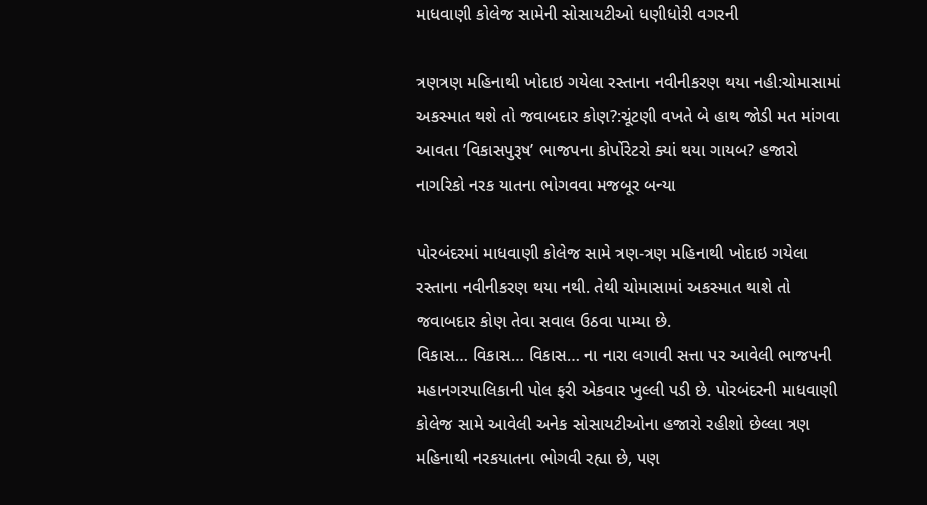માધવાણી કોલેજ સામેની સોસાયટીઓ ધણીધોરી વગરની

ત્રણત્રણ મહિનાથી ખોદાઇ ગયેલા રસ્તાના નવીનીકરણ થયા નહી:ચોમાસામાં અકસ્માત થશે તો જવાબદાર કોણ?:ચૂંટણી વખતે બે હાથ જોડી મત માંગવા આવતા ’વિકાસપુરૂષ’ ભાજપના કોર્પોરેટરો ક્યાં થયા ગાયબ? હજારો નાગરિકો નરક યાતના ભોગવવા મજબૂર બન્યા

પોરબંદરમાં માધવાણી કોલેજ સામે ત્રણ-ત્રણ મહિનાથી ખોદાઇ ગયેલા રસ્તાના નવીનીકરણ થયા નથી. તેથી ચોમાસામાં અકસ્માત થાશે તો જવાબદાર કોણ તેવા સવાલ ઉઠવા પામ્યા છે.
વિકાસ… વિકાસ… વિકાસ… ના નારા લગાવી સત્તા પર આવેલી ભાજપની મહાનગરપાલિકાની પોલ ફરી એકવાર ખુલ્લી પડી છે. પોરબંદરની માધવાણી કોલેજ સામે આવેલી અનેક સોસાયટીઓના હજારો રહીશો છેલ્લા ત્રણ મહિનાથી નરકયાતના ભોગવી રહ્યા છે, પણ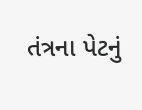તંત્રના પેટનું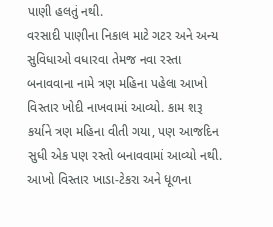પાણી હલતું નથી.
વરસાદી પાણીના નિકાલ માટે ગટર અને અન્ય સુવિધાઓ વધારવા તેમજ નવા રસ્તા બનાવવાના નામે ત્રણ મહિના પહેલા આખો વિસ્તાર ખોદી નાખવામાં આવ્યો. કામ શરૂ કર્યાને ત્રણ મહિના વીતી ગયા, પણ આજદિન સુધી એક પણ રસ્તો બનાવવામાં આવ્યો નથી. આખો વિસ્તાર ખાડા-ટેકરા અને ધૂળના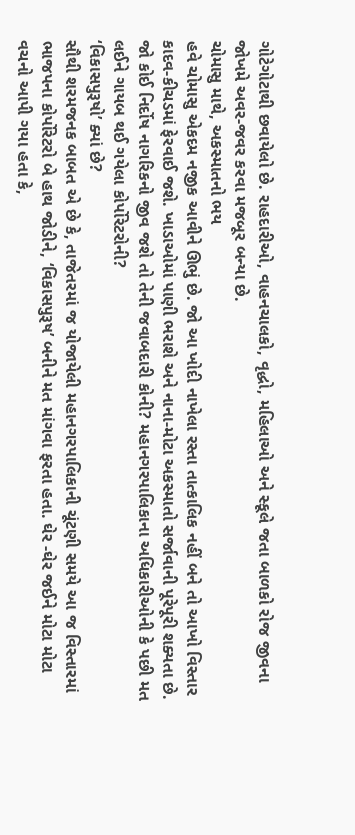ગોટેગોટાથી છવાયેલો છે. રાહદારીઓ, વાહનચાલકો, વૃદ્ધો, મહિલાઓ અને સ્કૂલે જતા બાળકો રોજ જીવના જોખમે અવર-જવર કરવા મજબૂર બન્યા છે.
ચોમાસુ માથે, અકસ્માતનો ભય
હવે ચોમાસુ એકદમ નજીક આવીને ઊભું છે. જો આ ખોદી નાખેલા રસ્તા તાત્કાલિક નહીં બને તો આખો વિસ્તાર કાદવ-કીચડમાં ફેરવાઈ જશે. ખાડાઓમાં પાણી ભરાશે અને નાના-મોટા અકસ્માતો સર્જાવાની પૂરેપૂરી શક્યતા છે. જો કોઈ નિર્દોષ નાગરિકનો જીવ જશે તો તેની જવાબદારી કોની? મહાનગરપાલિકાના અધિકારીઓની કે પછી મત લઈને ગાયબ થઈ ગયેલા કોર્પોરેટરોની?
‘વિકાસપુરૂષો’ ક્યાં છે?
સૌથી શરમજનક બાબત એ છે કે, તાજેતરમાં જ યોજાયેલી મહાનગરપાલિકાની ચૂંટણી સમયે આ જ વિસ્તારમાં ભાજપના કોર્પોરેટરો બે હાથ જોડીને, ‘વિકાસપુરૂષ’ બનીને મત માંગવા ફરતા હતા. ઘેર -ઘેર જઈને મોટા મોટા વચનો આપી ગયા હતા કે,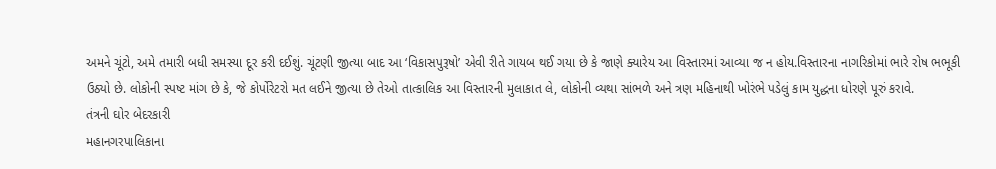અમને ચૂંટો, અમે તમારી બધી સમસ્યા દૂર કરી દઈશું. ચૂંટણી જીત્યા બાદ આ ‘વિકાસપુરૂષો’ એવી રીતે ગાયબ થઈ ગયા છે કે જાણે ક્યારેય આ વિસ્તારમાં આવ્યા જ ન હોય.વિસ્તારના નાગરિકોમાં ભારે રોષ ભભૂકી ઉઠ્યો છે. લોકોની સ્પષ્ટ માંગ છે કે, જે કોર્પોરેટરો મત લઈને જીત્યા છે તેઓ તાત્કાલિક આ વિસ્તારની મુલાકાત લે, લોકોની વ્યથા સાંભળે અને ત્રણ મહિનાથી ખોરંભે પડેલું કામ યુદ્ધના ધોરણે પૂરું કરાવે.
તંત્રની ઘોર બેદરકારી
મહાનગરપાલિકાના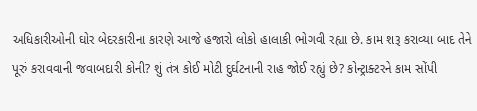અધિકારીઓની ઘોર બેદરકારીના કારણે આજે હજારો લોકો હાલાકી ભોગવી રહ્યા છે. કામ શરૂ કરાવ્યા બાદ તેને પૂરું કરાવવાની જવાબદારી કોની? શું તંત્ર કોઈ મોટી દુર્ઘટનાની રાહ જોઈ રહ્યું છે? કોન્ટ્રાક્ટરને કામ સોંપી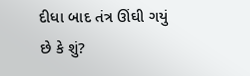દીધા બાદ તંત્ર ઊંઘી ગયું છે કે શું?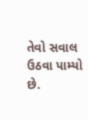તેવો સવાલ ઉઠવા પામ્યો છે.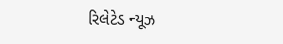રિલેટેડ ન્યૂઝ